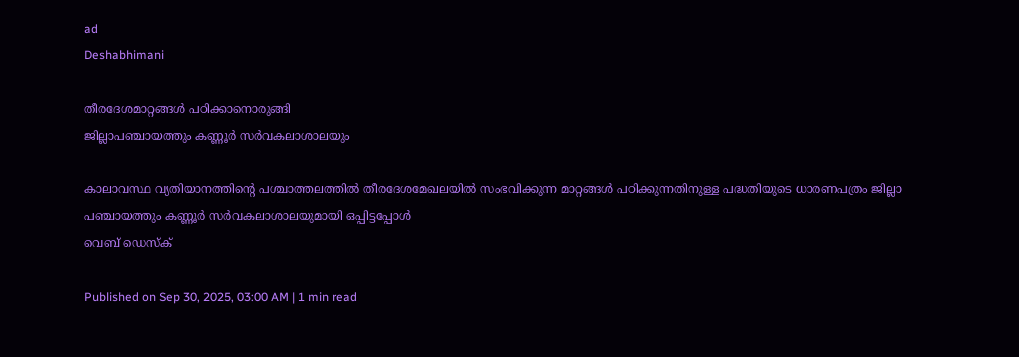ad
Deshabhimani

തീരദേശമാറ്റങ്ങൾ പഠിക്കാനൊരുങ്ങി
ജില്ലാപഞ്ചായത്തും കണ്ണൂർ സർവകലാശാലയും

കാലാവസ്ഥ വ്യതിയാനത്തിന്റെ പശ്ചാത്തലത്തിൽ തീരദേശമേഖലയിൽ സംഭവിക്കുന്ന മാറ്റങ്ങൾ പഠിക്കുന്നതിനുള്ള പദ്ധതിയുടെ ധാരണപത്രം ജില്ലാ പഞ്ചായത്തും കണ്ണൂർ സർവകലാശാലയുമായി ഒപ്പിട്ടപ്പോൾ
വെബ് ഡെസ്ക്

Published on Sep 30, 2025, 03:00 AM | 1 min read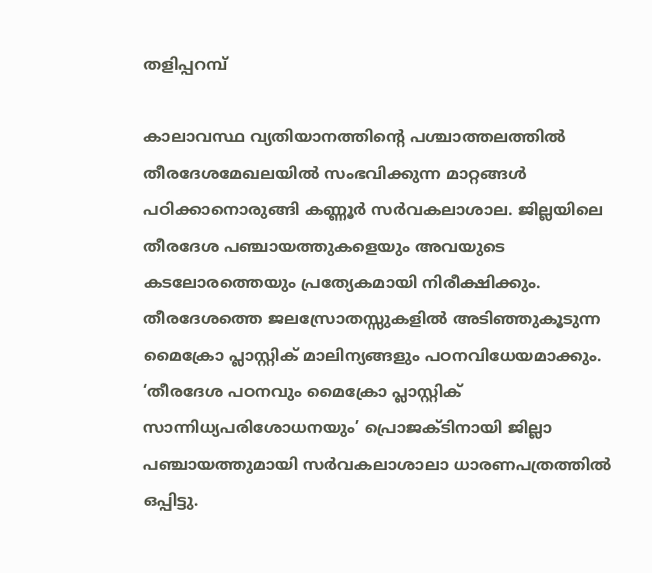തളിപ്പറമ്പ്

കാലാവസ്ഥ വ്യതിയാനത്തിന്റെ പശ്ചാത്തലത്തിൽ തീരദേശമേഖലയിൽ സംഭവിക്കുന്ന മാറ്റങ്ങൾ പഠിക്കാനൊരുങ്ങി കണ്ണൂർ സർവകലാശാല. ജില്ലയിലെ തീരദേശ പഞ്ചായത്തുകളെയും അവയുടെ കടലോരത്തെയും പ്രത്യേകമായി നിരീക്ഷിക്കും. തീരദേശത്തെ ജലസ്രോതസ്സുകളിൽ അടിഞ്ഞുകൂടുന്ന മൈക്രോ പ്ലാസ്റ്റിക് മാലിന്യങ്ങളും പഠനവിധേയമാക്കും. ‘തീരദേശ പഠനവും മൈക്രോ പ്ലാസ്റ്റിക് സാന്നിധ്യപരിശോധനയും’ പ്രൊജക്ടിനായി ജില്ലാ പഞ്ചായത്തുമായി സർവകലാശാലാ ധാരണപത്രത്തിൽ ഒപ്പിട്ടു.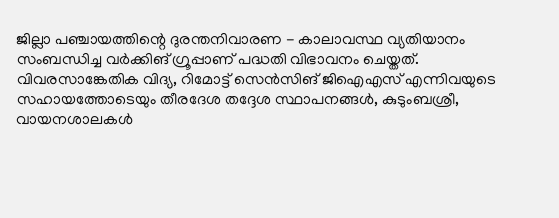ജില്ലാ പഞ്ചായത്തിന്റെ ദുരന്തനിവാരണ - കാലാവസ്ഥ വ്യതിയാനം സംബന്ധിച്ച വർക്കിങ് ഗ്രൂപ്പാണ് പദ്ധതി വിഭാവനം ചെയ്തത്. വിവരസാങ്കേതിക വിദ്യ, റിമോട്ട് സെൻസിങ് ജിഐഎസ് എന്നിവയുടെ സഹായത്തോടെയും തീരദേശ തദ്ദേശ സ്ഥാപനങ്ങൾ, കുടുംബശ്രീ, വായനശാലകൾ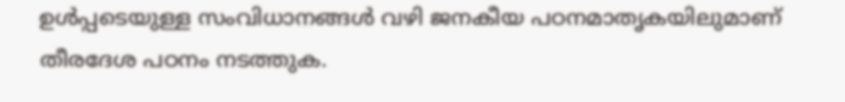ഉൾപ്പടെയുള്ള സംവിധാനങ്ങൾ വഴി ജനകീയ പഠനമാതൃകയിലുമാണ് തീരദേശ പഠനം നടത്തുക.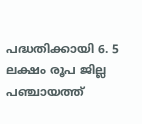പദ്ധതിക്കായി 6. 5 ലക്ഷം രൂപ ജില്ല പഞ്ചായത്ത്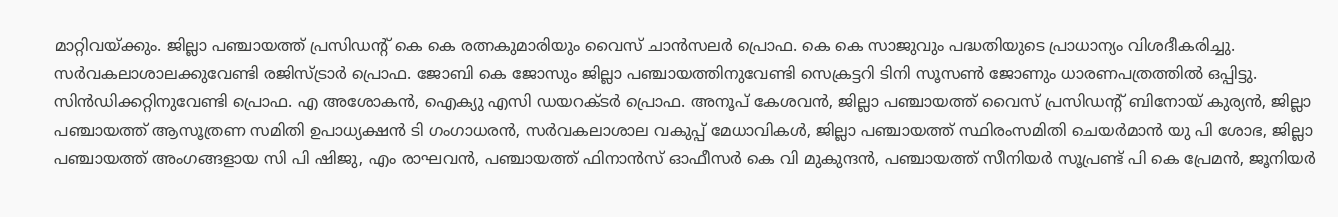മാറ്റിവയ്ക്കും. ജില്ലാ പഞ്ചായത്ത് പ്രസിഡന്റ് കെ കെ രത്നകുമാരിയും വൈസ് ചാൻസലർ പ്രൊഫ. കെ കെ സാജുവും പദ്ധതിയുടെ പ്രാധാന്യം വിശദീകരിച്ചു. സർവകലാശാലക്കുവേണ്ടി രജിസ്ട്രാർ പ്രൊഫ. ജോബി കെ ജോസും ജില്ലാ പഞ്ചായത്തിനുവേണ്ടി സെക്രട്ടറി ടിനി സൂസൺ ജോണും ധാരണപത്രത്തിൽ ഒപ്പിട്ടു. സിൻഡിക്കറ്റിനുവേണ്ടി പ്രൊഫ. എ അശോകൻ, ഐക്യു എസി ഡയറക്ടർ പ്രൊഫ. അനൂപ് കേശവൻ, ജില്ലാ പഞ്ചായത്ത് വൈസ് പ്രസിഡന്റ് ബിനോയ് കുര്യൻ, ജില്ലാ പഞ്ചായത്ത് ആസൂത്രണ സമിതി ഉപാധ്യക്ഷൻ ടി ഗംഗാധരൻ, സർവകലാശാല വകുപ്പ് മേധാവികൾ, ജില്ലാ പഞ്ചായത്ത് സ്ഥിരംസമിതി ചെയർമാൻ യു പി ശോഭ, ജില്ലാ പഞ്ചായത്ത് അംഗങ്ങളായ സി പി ഷിജു, എം രാഘവൻ, പഞ്ചായത്ത് ഫിനാൻസ് ഓഫീസർ കെ വി മുകുന്ദൻ, പഞ്ചായത്ത് സീനിയർ സൂപ്രണ്ട് പി കെ പ്രേമൻ, ജൂനിയർ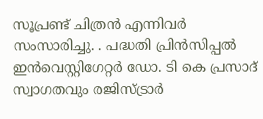സൂപ്രണ്ട് ചിത്രൻ എന്നിവർ സംസാരിച്ചു. . പദ്ധതി പ്രിൻസിപ്പൽ ഇൻവെസ്റ്റിഗേറ്റർ ഡോ. ടി കെ പ്രസാദ് സ്വാഗതവും രജിസ്ട്രാർ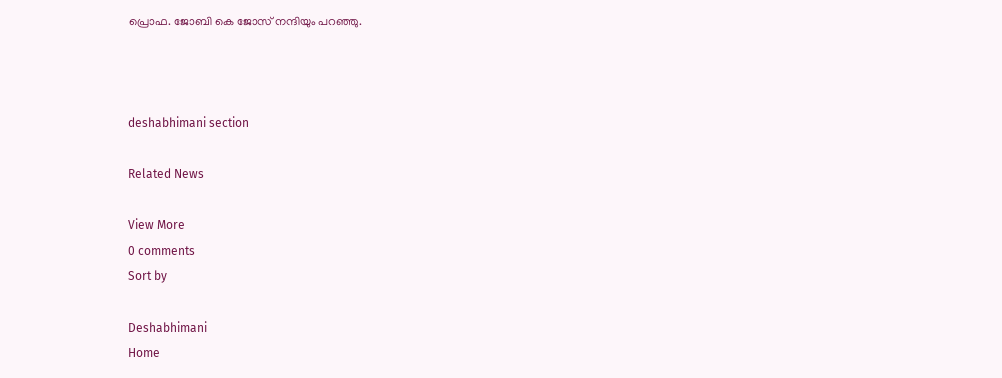പ്രൊഫ. ജോബി കെ ജോസ് നന്ദിയും പറഞ്ഞു.



deshabhimani section

Related News

View More
0 comments
Sort by

Deshabhimani
Home